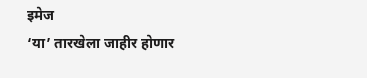इमेज
‘या’ तारखेला जाहीर होणार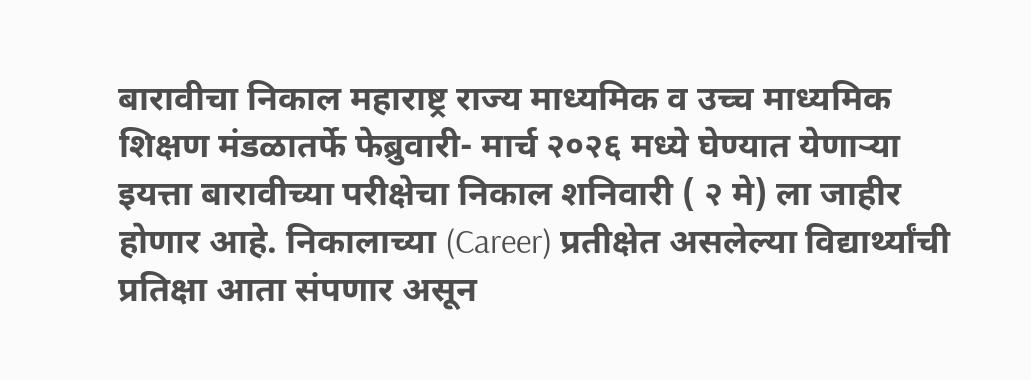बारावीचा निकाल महाराष्ट्र राज्य माध्यमिक व उच्च माध्यमिक शिक्षण मंडळातर्फे फेब्रुवारी- मार्च २०२६ मध्ये घेण्यात येणाऱ्या इयत्ता बारावीच्या परीक्षेचा निकाल शनिवारी ( २ मे) ला जाहीर होणार आहे. निकालाच्या (Career) प्रतीक्षेत असलेल्या विद्यार्थ्यांची प्रतिक्षा आता संपणार असून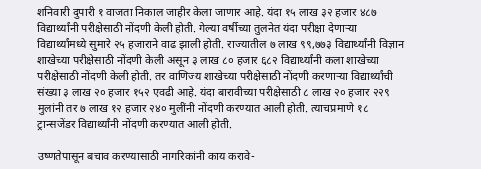शनिवारी दुपारी १ वाजता निकाल जाहीर केला जाणार आहे. यंदा १५ लाख ३२ हजार ४८७ विद्यार्थ्यांनी परीक्षेसाठी नोंदणी केली होती. गेल्या वर्षीच्या तुलनेत यंदा परीक्षा देणाऱ्या विद्यार्थ्यांमध्ये सुमारे २५ हजाराने वाढ झाली होती. राज्यातील ७ लाख ९९,७७३ विद्यार्थ्यांनी विज्ञान शाखेच्या परीक्षेसाठी नोंदणी केली असून ३ लाख ८० हजार ६८२ विद्यार्थ्यांनी कला शाखेच्या परीक्षेसाठी नोंदणी केली होती. तर वाणिज्य शाखेच्या परीक्षेसाठी नोंदणी करणाऱ्या विद्यार्थ्यांची संख्या ३ लाख २० हजार १५२ एवढी आहे. यंदा बारावीच्या परीक्षेसाठी ८ लाख २० हजार २२९ मुलांनी तर ७ लाख १२ हजार २४० मुलींनी नोंदणी करण्यात आली होती. त्याचप्रमाणे १८ ट्रान्सजेंडर विद्यार्थ्यांनी नोंदणी करण्यात आली होती.

उष्णतेपासून बचाव करण्यासाठी नागरिकांनी काय करावे-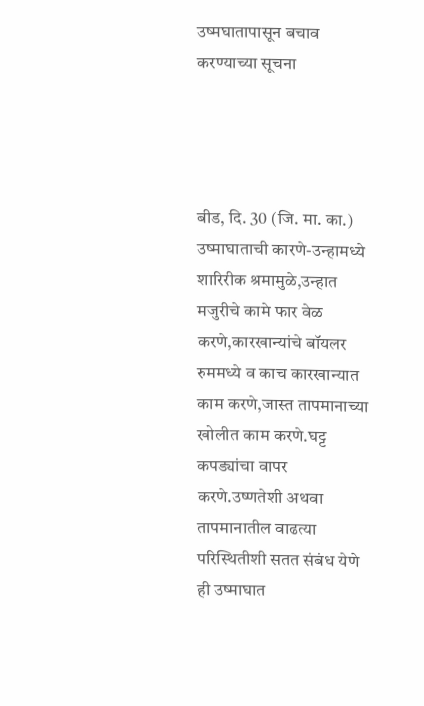उष्मघातापासून बचाव करण्याच्या सूचना




बीड, दि. 30 (जि. मा. का.) उष्माघाताची कारणे-उन्हामध्ये शारिरीक श्रमामुळे,उन्हात मजुरीचे कामे फार वेळ करणे,कारखान्यांचे बॉयलर रुममध्ये व काच कारखान्यात काम करणे,जास्त तापमानाच्या खोलीत काम करणे.घट्ट कपड्यांचा वापर करणे.उष्णतेशी अथवा तापमानातील वाढत्या परिस्थितीशी सतत संबंध येणे ही उष्माघात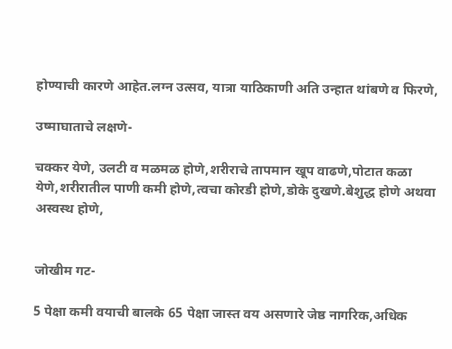होण्याची कारणे आहेत.लग्न उत्सव, यात्रा याठिकाणी अति उन्हात थांबणे व फिरणे,

उष्माघाताचे लक्षणे-

चक्कर येणे, उलटी व मळमळ होणे,शरीराचे तापमान खूप वाढणे,पोटात कळा येणे,शरीरातील पाणी कमी होणे,त्वचा कोरडी होणे,डोके दुखणे.बेशुद्ध होणे अथवा अस्वस्थ होणे,


जोखीम गट-

5 पेक्षा कमी वयाची बालके 65 पेक्षा जास्त वय असणारे जेष्ठ नागरिक,अधिक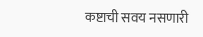कष्टाची सवय नसणारी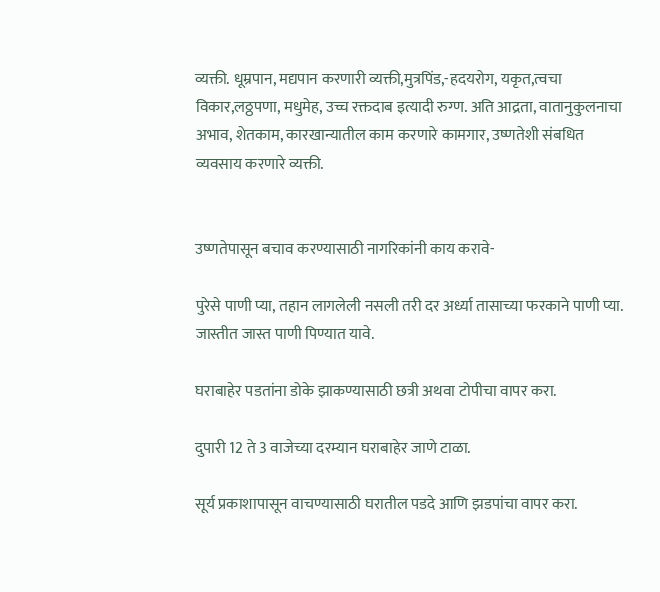व्यक्ती. धूम्रपान, मद्यपान करणारी व्यक्ती,मुत्रपिंड,-हदयरोग, यकृत,त्वचा विकार,लठ्ठपणा, मधुमेह, उच्च रक्तदाब इत्यादी रुग्ण. अति आद्रता, वातानुकुलनाचा अभाव, शेतकाम, कारखान्यातील काम करणारे कामगार, उष्णतेशी संबधित व्यवसाय करणारे व्यक्ती.


उष्णतेपासून बचाव करण्यासाठी नागरिकांनी काय करावे-

पुरेसे पाणी प्या, तहान लागलेली नसली तरी दर अर्ध्या तासाच्या फरकाने पाणी प्या. जास्तीत जास्त पाणी पिण्यात यावे.

घराबाहेर पडतांना डोके झाकण्यासाठी छत्री अथवा टोपीचा वापर करा.

दुपारी 12 ते 3 वाजेच्या दरम्यान घराबाहेर जाणे टाळा.

सूर्य प्रकाशापासून वाचण्यासाठी घरातील पडदे आणि झडपांचा वापर करा.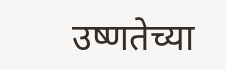उष्णतेच्या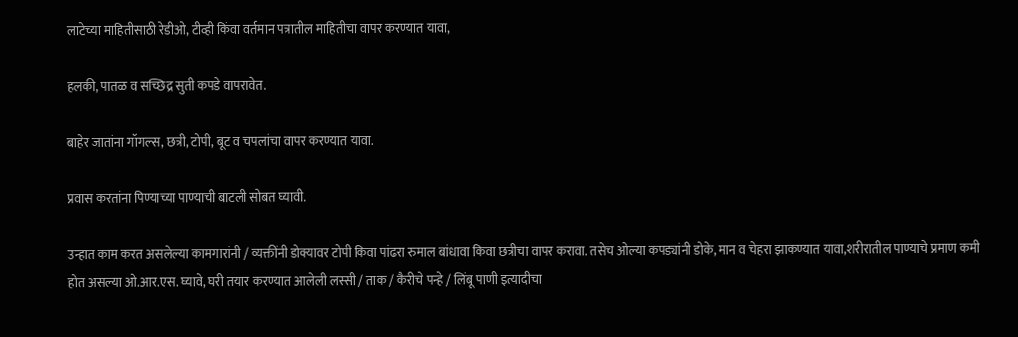लाटेच्या माहितीसाठी रेडीओ, टीव्ही किंवा वर्तमान पत्रातील माहितीचा वापर करण्यात यावा,

हलकी, पातळ व सच्छिद्र सुती कपडे वापरावेत.

बाहेर जातांना गॉगल्स, छत्री, टोपी, बूट व चपलांचा वापर करण्यात यावा.

प्रवास करतांना पिण्याच्या पाण्याची बाटली सोबत घ्यावी.

उन्हात काम करत असलेल्या कामगारांनी / व्यक्तींनी डोक्यावर टोपी किवा पांढरा रुमाल बांधावा किवा छत्रीचा वापर करावा. तसेच ओल्या कपड्यांनी डोके, मान व चेहरा झाकण्यात यावा,शरीरातील पाण्याचे प्रमाण कमी होत असल्या ओ.आर.एस. घ्यावे, घरी तयार करण्यात आलेली लस्सी / ताक / कैरीचे पन्हे / लिंबू पाणी इत्यादीचा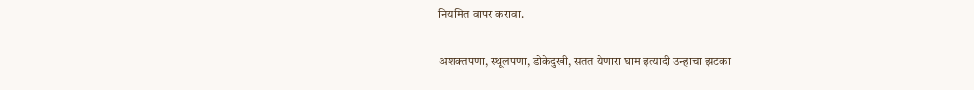नियमित वापर करावा.

अशक्तपणा, स्थूलपणा, डोकेदुखी, सतत येणारा घाम इत्यादी उन्हाचा झटका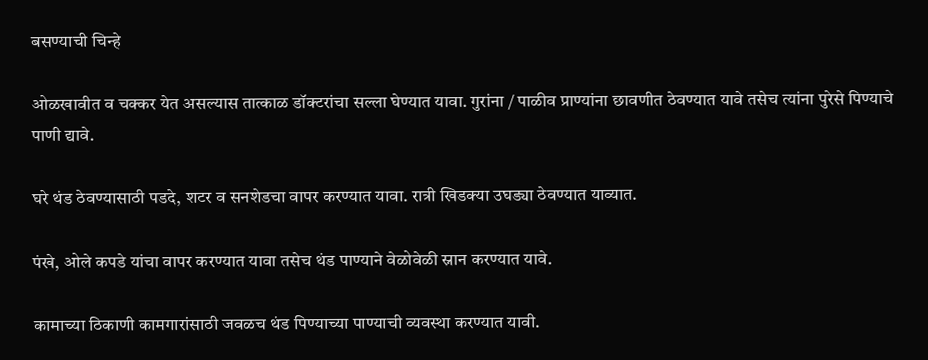बसण्याची चिन्हे

ओळखावीत व चक्कर येत असल्यास तात्काळ डॉक्टरांचा सल्ला घेण्यात यावा. गुरांना / पाळीव प्राण्यांना छावणीत ठेवण्यात यावे तसेच त्यांना पुरेसे पिण्याचे पाणी द्यावे.

घरे थंड ठेवण्यासाठी पडदे, शटर व सनशेडचा वापर करण्यात यावा. रात्री खिडक्या उघड्या ठेवण्यात याव्यात.

पंखे, ओले कपडे यांचा वापर करण्यात यावा तसेच थंड पाण्याने वेळोवेळी स्नान करण्यात यावे.

कामाच्या ठिकाणी कामगारांसाठी जवळच थंड पिण्याच्या पाण्याची व्यवस्था करण्यात यावी.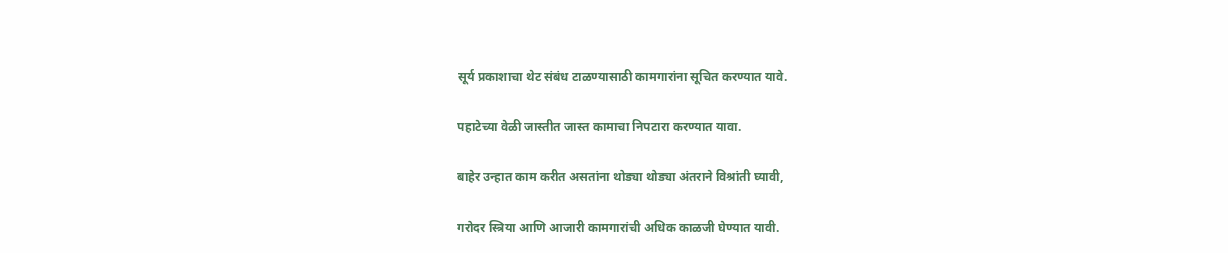सूर्य प्रकाशाचा थेट संबंध टाळण्यासाठी कामगारांना सूचित करण्यात यावे.

पहाटेच्या वेळी जास्तीत जास्त कामाचा निपटारा करण्यात यावा.

बाहेर उन्हात काम करीत असतांना थोड्या थोड्या अंतराने विश्रांती घ्यावी,

गरोदर स्त्रिया आणि आजारी कामगारांची अधिक काळजी घेण्यात यावी.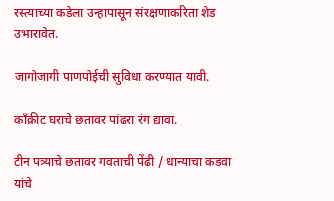रस्त्याच्या कडेला उन्हापासून संरक्षणाकरिता शेड उभारावेत.

जागोजागी पाणपोईची सुविधा करण्यात यावी.

काँक्रीट घराचे छतावर पांढरा रंग द्यावा.

टीन पत्र्याचे छतावर गवताची पेंढी / धान्याचा कडवा यांचे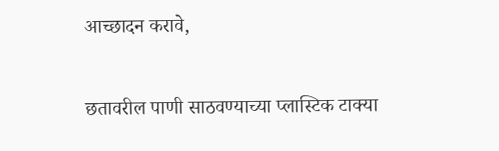आच्छादन करावे,

छतावरील पाणी साठवण्याच्या प्लास्टिक टाक्या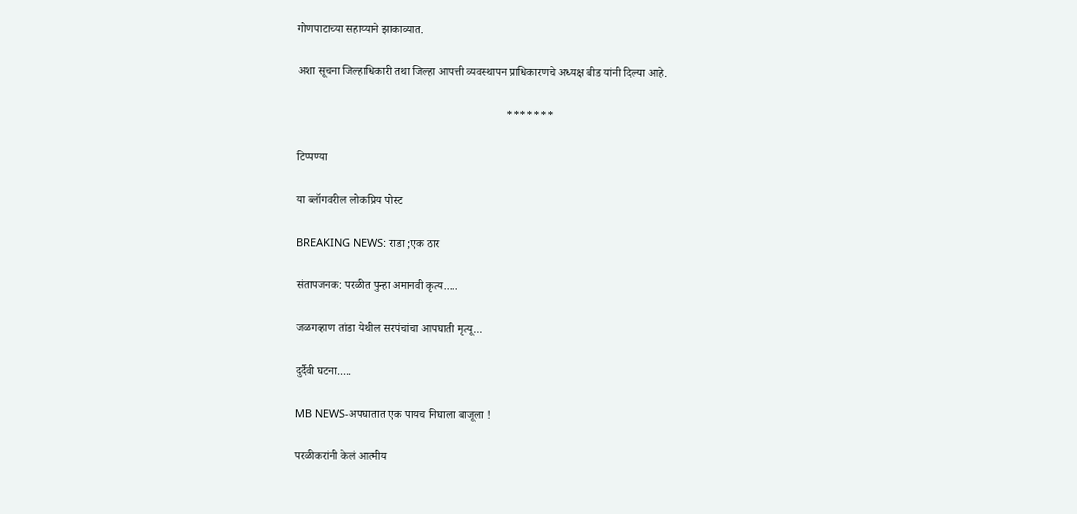गोणपाटाच्या सहाय्याने झाकाव्यात.

अशा सूचना जिल्हाधिकारी तथा जिल्हा आपत्ती व्यवस्थापन प्राधिकारणचे अध्यक्ष बीड यांनी दिल्या आहे.

                                                                         *******

टिप्पण्या

या ब्लॉगवरील लोकप्रिय पोस्ट

BREAKING NEWS: राडा ;एक ठार

संतापजनक: परळीत पुन्हा अमानवी कृत्य.....

जळगव्हाण तांडा येथील सरपंचांचा आपघाती मृत्यू...

दुर्दैवी घटना.....

MB NEWS-अपघातात एक पायच निघाला बाजूला !

परळीकरांनी केलं आत्मीय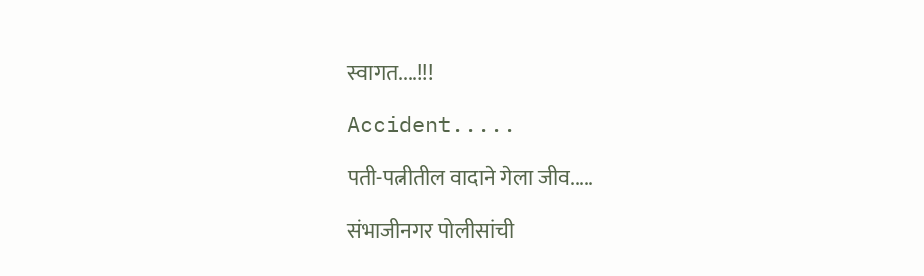स्वागत....!!!

Accident.....

पती-पत्नीतील वादाने गेला जीव.....

संभाजीनगर पोलीसांची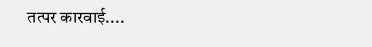तत्पर कारवाई....